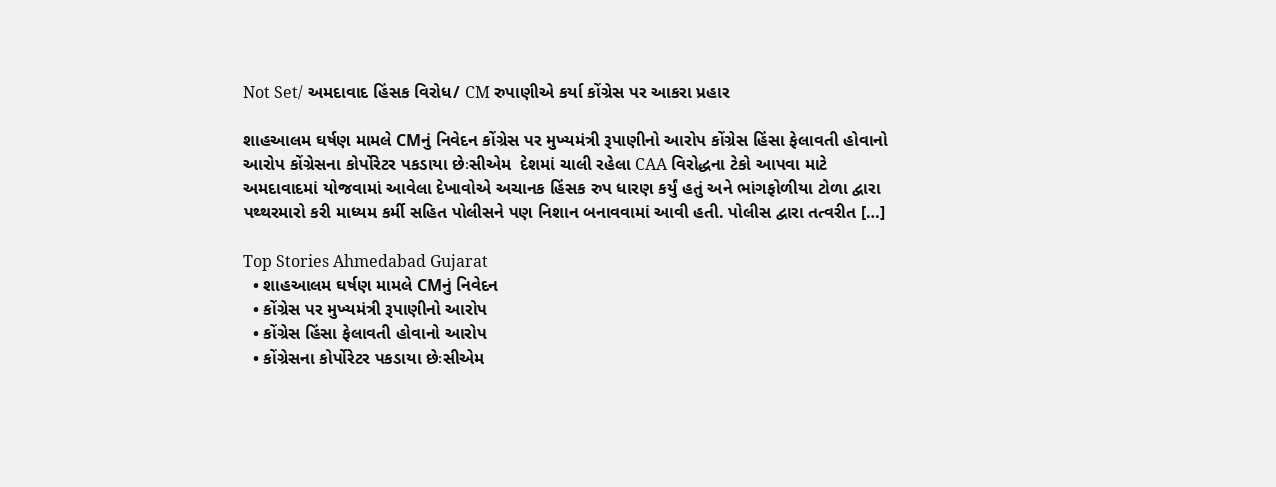Not Set/ અમદાવાદ હિંસક વિરોધ/ CM રુપાણીએ કર્યા કોંગ્રેસ પર આકરા પ્રહાર

શાહઆલમ ઘર્ષણ મામલે CMનું નિવેદન કોંગ્રેસ પર મુખ્યમંત્રી રૂપાણીનો આરોપ કોંગ્રેસ હિંસા ફેલાવતી હોવાનો આરોપ કોંગ્રેસના કોર્પોરેટર પકડાયા છેઃસીએમ  દેશમાં ચાલી રહેલા CAA વિરોદ્ધના ટેકો આપવા માટે અમદાવાદમાં યોજવામાં આવેલા દેખાવોએ અચાનક હિંસક રુપ ધારણ કર્યું હતું અને ભાંગફોળીયા ટોળા દ્વારા પથ્થરમારો કરી માધ્યમ કર્મી સહિત પોલીસને પણ નિશાન બનાવવામાં આવી હતી. પોલીસ દ્વારા તત્વરીત […]

Top Stories Ahmedabad Gujarat
  • શાહઆલમ ઘર્ષણ મામલે CMનું નિવેદન
  • કોંગ્રેસ પર મુખ્યમંત્રી રૂપાણીનો આરોપ
  • કોંગ્રેસ હિંસા ફેલાવતી હોવાનો આરોપ
  • કોંગ્રેસના કોર્પોરેટર પકડાયા છેઃસીએમ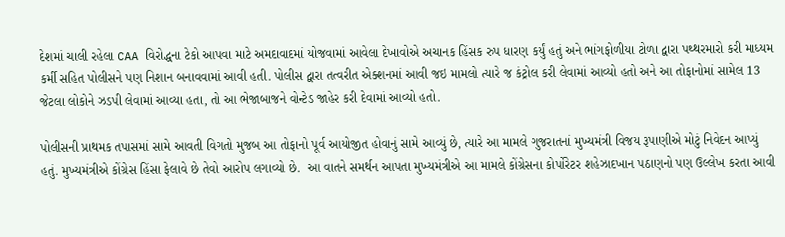દેશમાં ચાલી રહેલા CAA વિરોદ્ધના ટેકો આપવા માટે અમદાવાદમાં યોજવામાં આવેલા દેખાવોએ અચાનક હિંસક રુપ ધારણ કર્યું હતું અને ભાંગફોળીયા ટોળા દ્વારા પથ્થરમારો કરી માધ્યમ કર્મી સહિત પોલીસને પણ નિશાન બનાવવામાં આવી હતી. પોલીસ દ્વારા તત્વરીત એક્શનમાં આવી જઇ મામલો ત્યારે જ કંટ્રોલ કરી લેવામાં આવ્યો હતો અને આ તોફાનોમાં સામેલ 13 જેટલા લોકોને ઝડપી લેવામાં આવ્યા હતા, તો આ ભેજાબાજને વોન્ટેડ જાહેર કરી દેવામાં આવ્યો હતો.

પોલીસની પ્રાથમક તપાસમાં સામે આવતી વિગતો મુજબ આ તોફાનો પૂર્વ આયોજીત હોવાનું સામે આવ્યું છે, ત્યારે આ મામલે ગુજરાતનાં મુખ્યમંત્રી વિજય રૂપાણીએ મોટું નિવેદન આપ્યું હતું. મુખ્યમંત્રીએ કોંગ્રેસ હિંસા ફેલાવે છે તેવો આરોપ લગાવ્યો છે.  આ વાતને સમર્થન આપતા મુખ્યમંત્રીએ આ મામલે કોંગ્રેસના કોર્પોરેટર શહેઝાદખાન પઠાણનો પણ ઉલ્લેખ કરતા આવી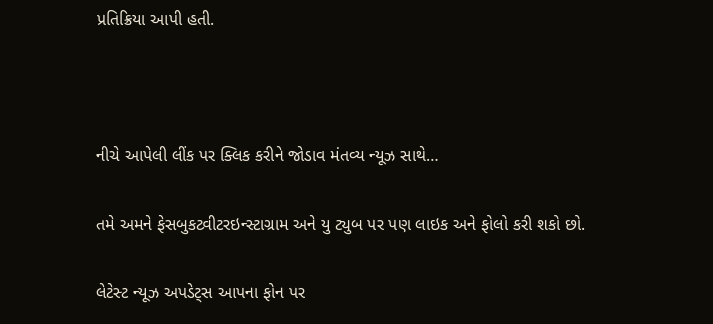પ્રતિક્રિયા આપી હતી.



નીચે આપેલી લીંક પર ક્લિક કરીને જોડાવ મંતવ્ય ન્યૂઝ સાથે…

તમે અમને ફેસબુકટ્વીટરઇન્સ્ટાગ્રામ અને યુ ટ્યુબ પર પણ લાઇક અને ફોલો કરી શકો છો.

લેટેસ્ટ ન્યૂઝ અપડેટ્સ આપના ફોન પર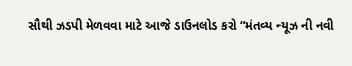સૌથી ઝડપી મેળવવા માટે આજે ડાઉનલોડ કરો “મંતવ્ય ન્યૂઝ ની નવી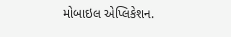મોબાઇલ એપ્લિકેશન.